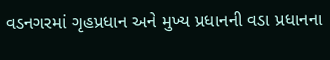વડનગરમાં ગૃહપ્રધાન અને મુખ્ય પ્રધાનની વડા પ્રધાનના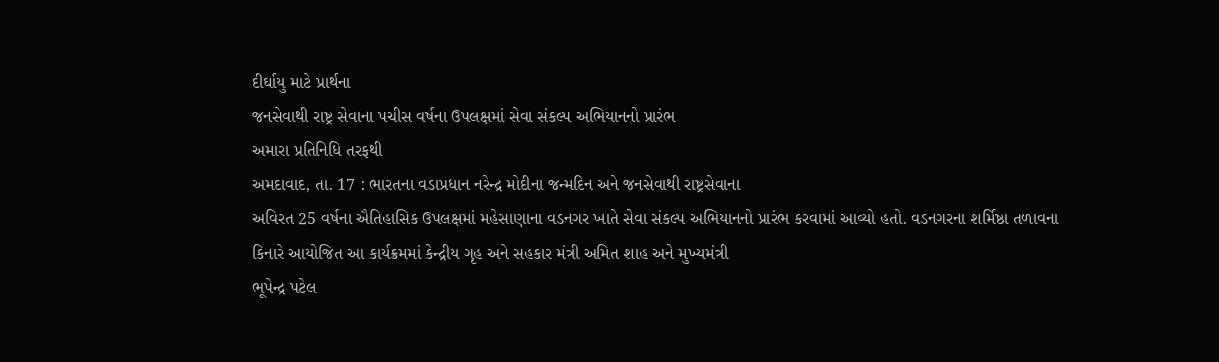દીર્ઘાયુ માટે પ્રાર્થના
જનસેવાથી રાષ્ટ્ર સેવાના પચીસ વર્ષના ઉપલક્ષમાં સેવા સંકલ્પ અભિયાનનો પ્રારંભ
અમારા પ્રતિનિધિ તરફથી
અમદાવાદ, તા. 17 : ભારતના વડાપ્રધાન નરેન્દ્ર મોદીના જન્મદિન અને જનસેવાથી રાષ્ટ્રસેવાના
અવિરત 25 વર્ષના ઐતિહાસિક ઉપલક્ષમાં મહેસાણાના વડનગર ખાતે સેવા સંકલ્પ અભિયાનનો પ્રારંભ કરવામાં આવ્યો હતો. વડનગરના શર્મિષ્ઠા તળાવના
કિનારે આયોજિત આ કાર્યક્રમમાં કેન્દ્રીય ગૃહ અને સહકાર મંત્રી અમિત શાહ અને મુખ્યમંત્રી
ભૂપેન્દ્ર પટેલ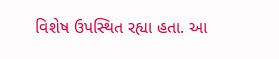વિશેષ ઉપસ્થિત રહ્યા હતા. આ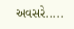અવસરે.....